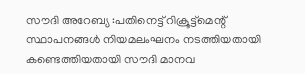സൗദി അറേബ്യ :പതിനെട്ട് റിക്രൂട്ട്മെന്റ് സ്ഥാപനങ്ങൾ നിയമലംഘനം നടത്തിയതായി കണ്ടെത്തിയതായി സൗദി മാനവ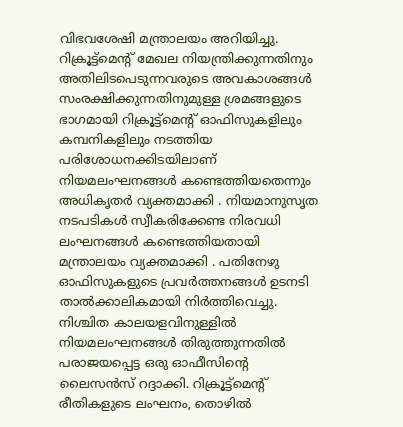വിഭവശേഷി മന്ത്രാലയം അറിയിച്ചു. റിക്രൂട്ട്മെന്റ് മേഖല നിയന്ത്രിക്കുന്നതിനും അതിലിടപെടുന്നവരുടെ അവകാശങ്ങൾ സംരക്ഷിക്കുന്നതിനുമുള്ള ശ്രമങ്ങളുടെ ഭാഗമായി റിക്രൂട്ട്മെന്റ് ഓഫിസുകളിലും കമ്പനികളിലും നടത്തിയ പരിശോധനക്കിടയിലാണ് നിയമലംഘനങ്ങൾ കണ്ടെത്തിയതെന്നും അധികൃതർ വ്യക്തമാക്കി . നിയമാനുസൃത നടപടികൾ സ്വീകരിക്കേണ്ട നിരവധി ലംഘനങ്ങൾ കണ്ടെത്തിയതായി മന്ത്രാലയം വ്യക്തമാക്കി . പതിനേഴു ഓഫിസുകളുടെ പ്രവർത്തനങ്ങൾ ഉടനടി താൽക്കാലികമായി നിർത്തിവെച്ചു. നിശ്ചിത കാലയളവിനുള്ളിൽ നിയമലംഘനങ്ങൾ തിരുത്തുന്നതിൽ പരാജയപ്പെട്ട ഒരു ഓഫീസിന്റെ ലൈസൻസ് റദ്ദാക്കി. റിക്രൂട്ട്മെന്റ് രീതികളുടെ ലംഘനം, തൊഴിൽ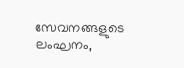സേവനങ്ങളുടെ ലംഘനം,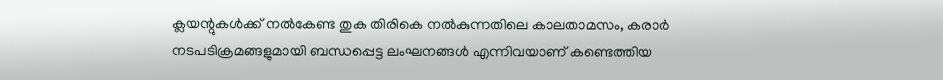ക്ലയന്റുകൾക്ക് നൽകേണ്ട തുക തിരികെ നൽകുന്നതിലെ കാലതാമസം, കരാർ നടപടിക്രമങ്ങളുമായി ബന്ധപ്പെട്ട ലംഘനങ്ങൾ എന്നിവയാണ് കണ്ടെത്തിയ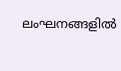ലംഘനങ്ങളിൽ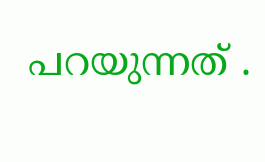പറയുന്നത് .